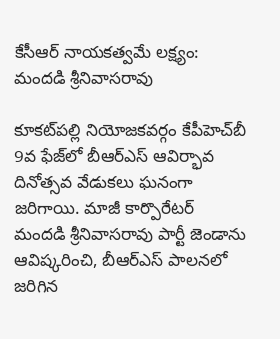కేసీఆర్ నాయకత్వమే లక్ష్యం: మందడి శ్రీనివాసరావు

కూకట్‌పల్లి నియోజకవర్గం కేపీహెచ్‌బీ 9వ ఫేజ్‌లో బీఆర్‌ఎస్ ఆవిర్భావ దినోత్సవ వేడుకలు ఘనంగా జరిగాయి. మాజీ కార్పొరేటర్ మందడి శ్రీనివాసరావు పార్టీ జెండాను ఆవిష్కరించి, బీఆర్‌ఎస్ పాలనలో జరిగిన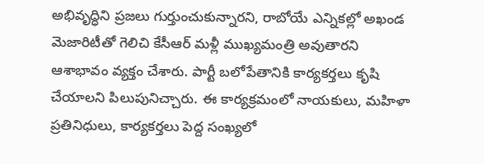అభివృద్ధిని ప్రజలు గుర్తుంచుకున్నారని, రాబోయే ఎన్నికల్లో అఖండ మెజారిటీతో గెలిచి కేసీఆర్ మళ్లీ ముఖ్యమంత్రి అవుతారని ఆశాభావం వ్యక్తం చేశారు. పార్టీ బలోపేతానికి కార్యకర్తలు కృషి చేయాలని పిలుపునిచ్చారు. ఈ కార్యక్రమంలో నాయకులు, మహిళా ప్రతినిధులు, కార్యకర్తలు పెద్ద సంఖ్యలో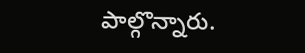పాల్గొన్నారు.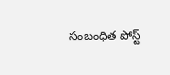సంబంధిత పోస్ట్